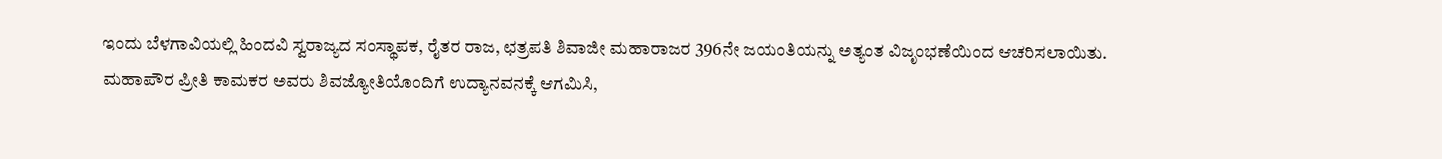ಇಂದು ಬೆಳಗಾವಿಯಲ್ಲಿ ಹಿಂದವಿ ಸ್ವರಾಜ್ಯದ ಸಂಸ್ಥಾಪಕ, ರೈತರ ರಾಜ, ಛತ್ರಪತಿ ಶಿವಾಜೀ ಮಹಾರಾಜರ 396ನೇ ಜಯಂತಿಯನ್ನು ಅತ್ಯಂತ ವಿಜೃಂಭಣೆಯಿಂದ ಆಚರಿಸಲಾಯಿತು.
ಮಹಾಪೌರ ಪ್ರೀತಿ ಕಾಮಕರ ಅವರು ಶಿವಜ್ಯೋತಿಯೊಂದಿಗೆ ಉದ್ಯಾನವನಕ್ಕೆ ಆಗಮಿಸಿ,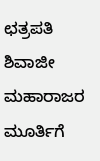ಛತ್ರಪತಿ ಶಿವಾಜೀ ಮಹಾರಾಜರ ಮೂರ್ತಿಗೆ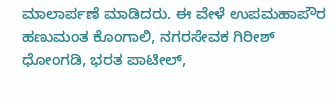ಮಾಲಾರ್ಪಣೆ ಮಾಡಿದರು. ಈ ವೇಳೆ ಉಪಮಹಾಪೌರ ಹಣುಮಂತ ಕೊಂಗಾಲಿ, ನಗರಸೇವಕ ಗಿರೀಶ್ ಧೋಂಗಡಿ, ಭರತ ಪಾಟೀಲ್,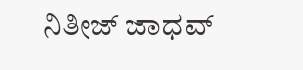ನಿತೀಜ್ ಜಾಧವ್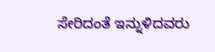ಸೇರಿದಂತೆ ಇನ್ನುಳಿದವರು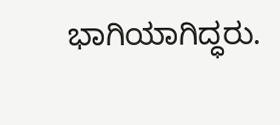ಭಾಗಿಯಾಗಿದ್ಧರು.